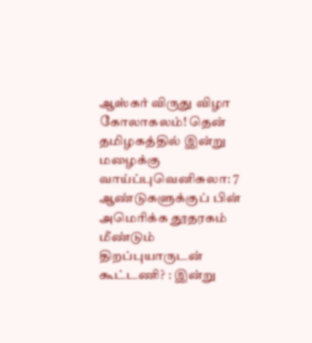ஆஸ்கர் விருது விழா கோலாகலம்! தென் தமிழகத்தில் இன்று மழைக்கு வாய்ப்புவெனிசுலா: 7 ஆண்டுகளுக்குப் பின் அமெரிக்க தூதரகம் மீண்டும் திறப்புயாருடன் கூட்டணி? : இன்று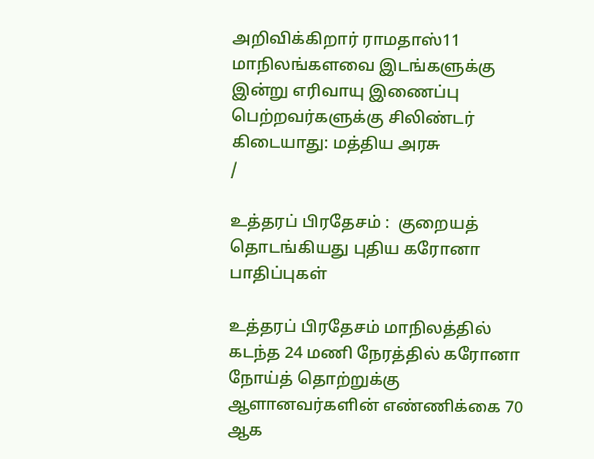அறிவிக்கிறார் ராமதாஸ்11 மாநிலங்களவை இடங்களுக்கு இன்று எரிவாயு இணைப்பு பெற்றவர்களுக்கு சிலிண்டர் கிடையாது: மத்திய அரசு
/

உத்தரப் பிரதேசம் :  குறையத் தொடங்கியது புதிய கரோனா பாதிப்புகள்

உத்தரப் பிரதேசம் மாநிலத்தில் கடந்த 24 மணி நேரத்தில் கரோனா நோய்த் தொற்றுக்கு ஆளானவர்களின் எண்ணிக்கை 70 ஆக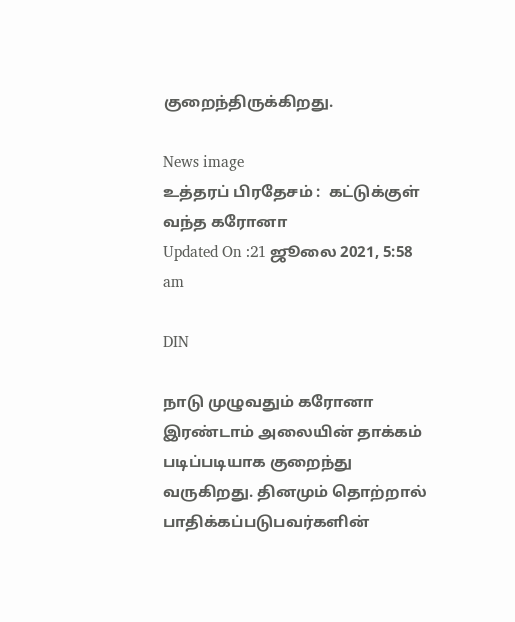குறைந்திருக்கிறது.

News image
உத்தரப் பிரதேசம் :  கட்டுக்குள் வந்த கரோனா
Updated On :21 ஜூலை 2021, 5:58 am

DIN

நாடு முழுவதும் கரோனா இரண்டாம் அலையின் தாக்கம் படிப்படியாக குறைந்து வருகிறது. தினமும் தொற்றால்  பாதிக்கப்படுபவர்களின்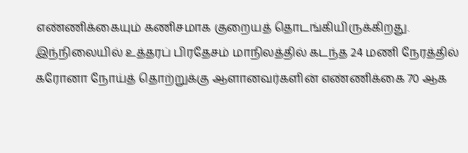எண்ணிக்கையும் கணிசமாக குறையத் தொடங்கியிருக்கிறது. இந்நிலையில் உத்தரப் பிரதேசம் மாநிலத்தில் கடந்த 24 மணி நேரத்தில் கரோனா நோய்த் தொற்றுக்கு ஆளானவர்களின் எண்ணிக்கை 70 ஆக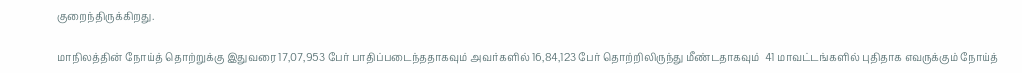குறைந்திருக்கிறது.

மாநிலத்தின் நோய்த் தொற்றுக்கு இதுவரை 17,07,953 பேர் பாதிப்படைந்ததாகவும் அவர்களில் 16,84,123 பேர் தொற்றிலிருந்து மீண்டதாகவும்  41 மாவட்டங்களில் புதிதாக எவருக்கும் நோய்த்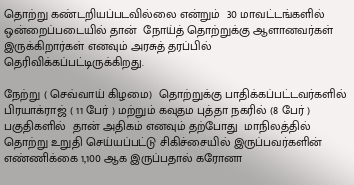தொற்று கண்டறியப்படவில்லை என்றும்  30 மாவட்டங்களில் ஒன்றைப்படையில் தான்  நோய்த் தொற்றுக்கு ஆளானவர்கள் இருக்கிறார்கள் எனவும் அரசுத் தரப்பில் தெரிவிக்கப்பட்டிருக்கிறது.

நேற்று ( செவ்வாய் கிழமை)  தொற்றுக்கு பாதிக்கப்பட்டவர்களில்  பிரயாக்ராஜ் ( 11 பேர் ) மற்றும் கவுதம புத்தா நகரில் (8 பேர் ) பகுதிகளில்  தான் அதிகம் எனவும் தற்போது  மாநிலத்தில்  தொற்று உறுதி செய்யப்பட்டு சிகிச்சையில் இருப்பவர்களின்  எண்ணிக்கை 1,100 ஆக இருப்பதால் கரோனா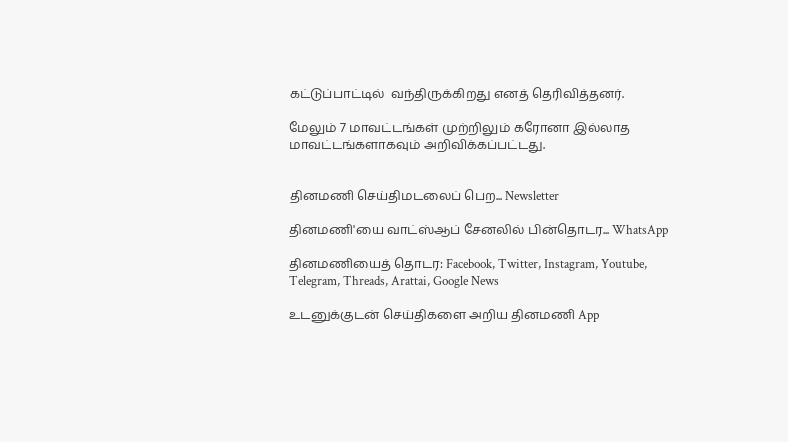கட்டுப்பாட்டில்  வந்திருக்கிறது எனத் தெரிவித்தனர்.

மேலும் 7 மாவட்டங்கள் முற்றிலும் கரோனா இல்லாத மாவட்டங்களாகவும் அறிவிக்கப்பட்டது.


தினமணி செய்திமடலைப் பெற... Newsletter

தினமணி'யை வாட்ஸ்ஆப் சேனலில் பின்தொடர... WhatsApp

தினமணியைத் தொடர: Facebook, Twitter, Instagram, Youtube, Telegram, Threads, Arattai, Google News

உடனுக்குடன் செய்திகளை அறிய தினமணி App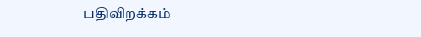பதிவிறக்கம்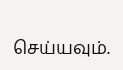செய்யவும்.